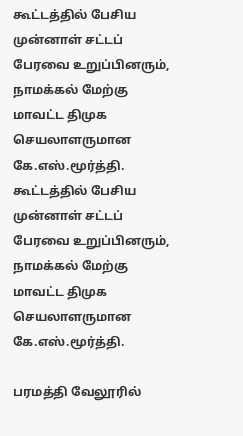கூட்டத்தில் பேசிய முன்னாள் சட்டப் பேரவை உறுப்பினரும், நாமக்கல் மேற்கு மாவட்ட திமுக செயலாளருமான கே.எஸ்.மூர்த்தி.
கூட்டத்தில் பேசிய முன்னாள் சட்டப் பேரவை உறுப்பினரும், நாமக்கல் மேற்கு மாவட்ட திமுக செயலாளருமான கே.எஸ்.மூர்த்தி.

பரமத்தி வேலூரில்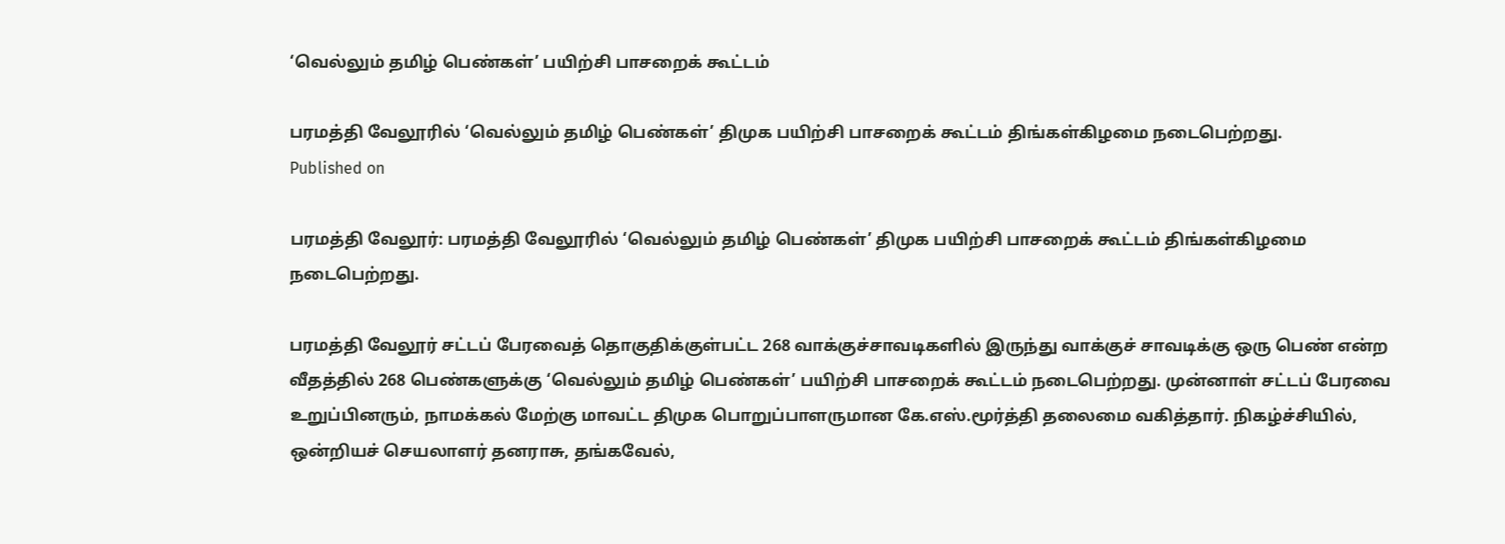‘வெல்லும் தமிழ் பெண்கள்’ பயிற்சி பாசறைக் கூட்டம்

பரமத்தி வேலூரில் ‘வெல்லும் தமிழ் பெண்கள்’ திமுக பயிற்சி பாசறைக் கூட்டம் திங்கள்கிழமை நடைபெற்றது.
Published on

பரமத்தி வேலூர்: பரமத்தி வேலூரில் ‘வெல்லும் தமிழ் பெண்கள்’ திமுக பயிற்சி பாசறைக் கூட்டம் திங்கள்கிழமை நடைபெற்றது.

பரமத்தி வேலூர் சட்டப் பேரவைத் தொகுதிக்குள்பட்ட 268 வாக்குச்சாவடிகளில் இருந்து வாக்குச் சாவடிக்கு ஒரு பெண் என்ற வீதத்தில் 268 பெண்களுக்கு ‘வெல்லும் தமிழ் பெண்கள்’ பயிற்சி பாசறைக் கூட்டம் நடைபெற்றது. முன்னாள் சட்டப் பேரவை உறுப்பினரும், நாமக்கல் மேற்கு மாவட்ட திமுக பொறுப்பாளருமான கே.எஸ்.மூர்த்தி தலைமை வகித்தார். நிகழ்ச்சியில், ஒன்றியச் செயலாளர் தனராசு, தங்கவேல்,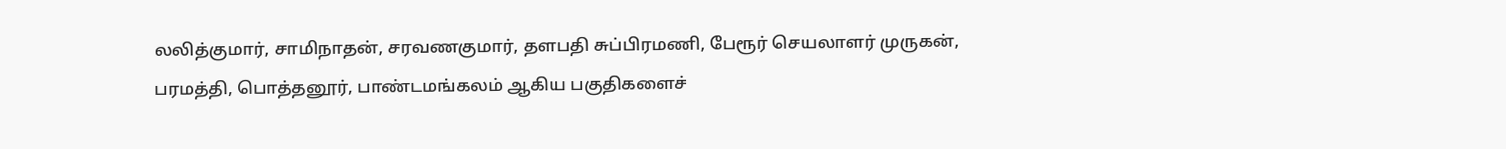லலித்குமார், சாமிநாதன், சரவணகுமார், தளபதி சுப்பிரமணி, பேரூர் செயலாளர் முருகன், பரமத்தி, பொத்தனூர், பாண்டமங்கலம் ஆகிய பகுதிகளைச்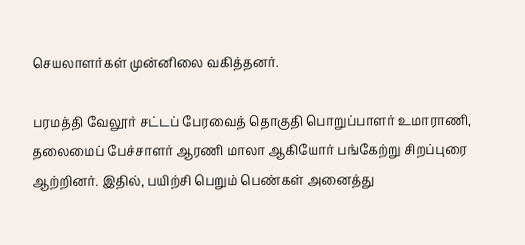செயலாளர்கள் முன்னிலை வகித்தனர்.

பரமத்தி வேலூர் சட்டப் பேரவைத் தொகுதி பொறுப்பாளர் உமாராணி, தலைமைப் பேச்சாளர் ஆரணி மாலா ஆகியோர் பங்கேற்று சிறப்புரை ஆற்றினர். இதில், பயிற்சி பெறும் பெண்கள் அனைத்து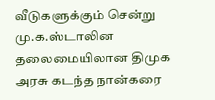வீடுகளுக்கும் சென்று மு.க.ஸ்டாலின தலைமையிலான திமுக அரசு கடந்த நான்கரை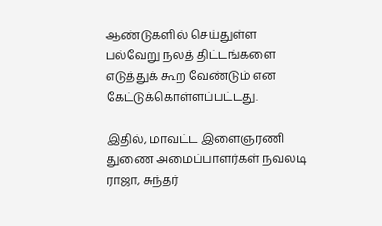ஆண்டுகளில் செய்துள்ள பல்வேறு நலத் திட்டங்களை எடுத்துக் கூற வேண்டும் என கேட்டுக்கொள்ளப்பட்டது.

இதில், மாவட்ட இளைஞரணி துணை அமைப்பாளர்கள் நவலடி ராஜா, சுந்தர்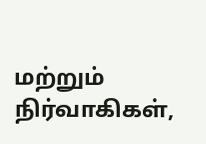மற்றும் நிர்வாகிகள்,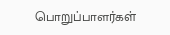பொறுப்பாளர்கள்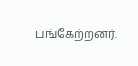பங்கேற்றனர்.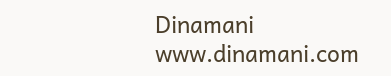Dinamani
www.dinamani.com